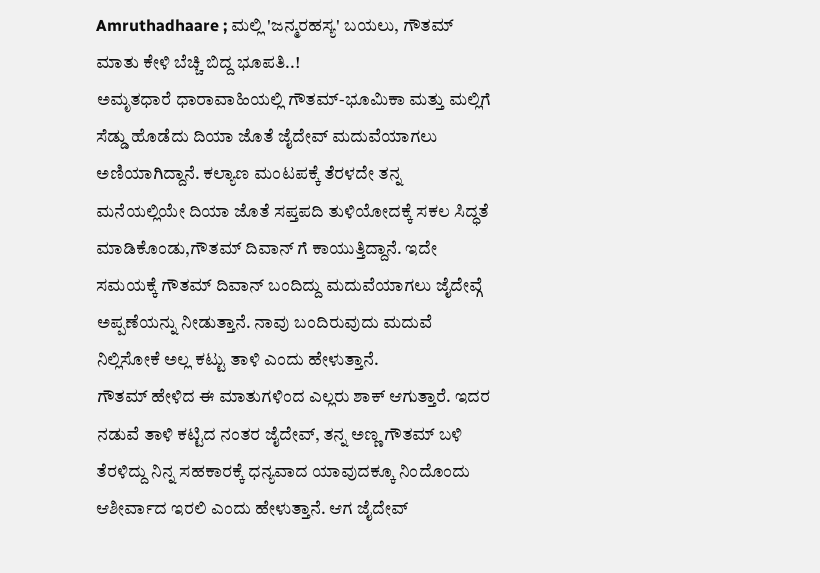Amruthadhaare ; ಮಲ್ಲಿ 'ಜನ್ಮರಹಸ್ಯ' ಬಯಲು, ಗೌತಮ್ ಮಾತು ಕೇಳಿ ಬೆಚ್ಚಿ ಬಿದ್ದ ಭೂಪತಿ..!
ಅಮೃತಧಾರೆ ಧಾರಾವಾಹಿಯಲ್ಲಿ ಗೌತಮ್-ಭೂಮಿಕಾ ಮತ್ತು ಮಲ್ಲಿಗೆ ಸೆಡ್ಡು ಹೊಡೆದು ದಿಯಾ ಜೊತೆ ಜೈದೇವ್ ಮದುವೆಯಾಗಲು ಅಣಿಯಾಗಿದ್ದಾನೆ. ಕಲ್ಯಾಣ ಮಂಟಪಕ್ಕೆ ತೆರಳದೇ ತನ್ನ ಮನೆಯಲ್ಲಿಯೇ ದಿಯಾ ಜೊತೆ ಸಪ್ತಪದಿ ತುಳಿಯೋದಕ್ಕೆ ಸಕಲ ಸಿದ್ಧತೆ ಮಾಡಿಕೊಂಡು,ಗೌತಮ್ ದಿವಾನ್ ಗೆ ಕಾಯುತ್ತಿದ್ದಾನೆ. ಇದೇ ಸಮಯಕ್ಕೆ ಗೌತಮ್ ದಿವಾನ್ ಬಂದಿದ್ದು ಮದುವೆಯಾಗಲು ಜೈದೇವ್ಗೆ ಅಪ್ಪಣೆಯನ್ನು ನೀಡುತ್ತಾನೆ. ನಾವು ಬಂದಿರುವುದು ಮದುವೆ ನಿಲ್ಲಿಸೋಕೆ ಅಲ್ಲ ಕಟ್ಟು ತಾಳಿ ಎಂದು ಹೇಳುತ್ತಾನೆ.
ಗೌತಮ್ ಹೇಳಿದ ಈ ಮಾತುಗಳಿಂದ ಎಲ್ಲರು ಶಾಕ್ ಆಗುತ್ತಾರೆ. ಇದರ ನಡುವೆ ತಾಳಿ ಕಟ್ಟಿದ ನಂತರ ಜೈದೇವ್, ತನ್ನ ಅಣ್ಣ ಗೌತಮ್ ಬಳಿ ತೆರಳಿದ್ದು ನಿನ್ನ ಸಹಕಾರಕ್ಕೆ ಧನ್ಯವಾದ ಯಾವುದಕ್ಕೂ ನಿಂದೊಂದು ಆಶೀರ್ವಾದ ಇರಲಿ ಎಂದು ಹೇಳುತ್ತಾನೆ. ಆಗ ಜೈದೇವ್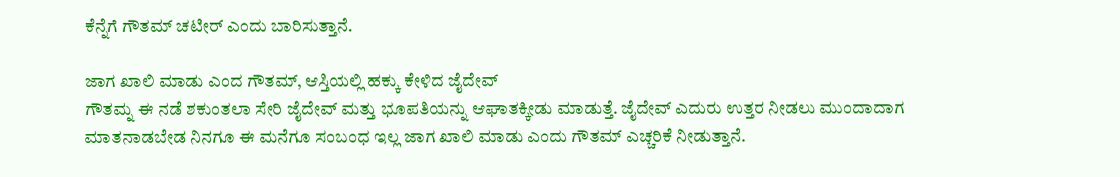ಕೆನ್ನೆಗೆ ಗೌತಮ್ ಚಟೀರ್ ಎಂದು ಬಾರಿಸುತ್ತಾನೆ.

ಜಾಗ ಖಾಲಿ ಮಾಡು ಎಂದ ಗೌತಮ್, ಆಸ್ತಿಯಲ್ಲಿ ಹಕ್ಕು ಕೇಳಿದ ಜೈದೇವ್
ಗೌತಮ್ನ ಈ ನಡೆ ಶಕುಂತಲಾ ಸೇರಿ ಜೈದೇವ್ ಮತ್ತು ಭೂಪತಿಯನ್ನು ಆಘಾತಕ್ಕೀಡು ಮಾಡುತ್ತೆ. ಜೈದೇವ್ ಎದುರು ಉತ್ತರ ನೀಡಲು ಮುಂದಾದಾಗ ಮಾತನಾಡಬೇಡ ನಿನಗೂ ಈ ಮನೆಗೂ ಸಂಬಂಧ ಇಲ್ಲ ಜಾಗ ಖಾಲಿ ಮಾಡು ಎಂದು ಗೌತಮ್ ಎಚ್ಚರಿಕೆ ನೀಡುತ್ತಾನೆ.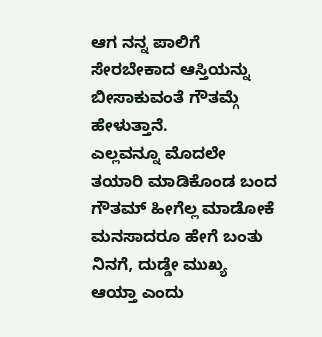ಆಗ ನನ್ನ ಪಾಲಿಗೆ ಸೇರಬೇಕಾದ ಆಸ್ತಿಯನ್ನು ಬೀಸಾಕುವಂತೆ ಗೌತಮ್ಗೆ ಹೇಳುತ್ತಾನೆ.
ಎಲ್ಲವನ್ನೂ ಮೊದಲೇ ತಯಾರಿ ಮಾಡಿಕೊಂಡ ಬಂದ ಗೌತಮ್ ಹೀಗೆಲ್ಲ ಮಾಡೋಕೆ ಮನಸಾದರೂ ಹೇಗೆ ಬಂತು ನಿನಗೆ, ದುಡ್ಡೇ ಮುಖ್ಯ ಆಯ್ತಾ ಎಂದು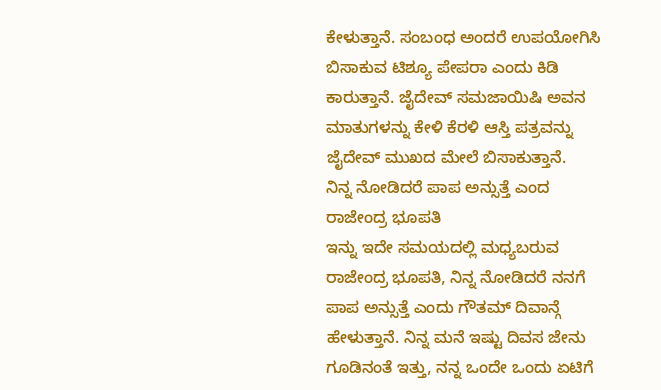ಕೇಳುತ್ತಾನೆ. ಸಂಬಂಧ ಅಂದರೆ ಉಪಯೋಗಿಸಿ ಬಿಸಾಕುವ ಟಿಶ್ಯೂ ಪೇಪರಾ ಎಂದು ಕಿಡಿ ಕಾರುತ್ತಾನೆ. ಜೈದೇವ್ ಸಮಜಾಯಿಷಿ ಅವನ ಮಾತುಗಳನ್ನು ಕೇಳಿ ಕೆರಳಿ ಆಸ್ತಿ ಪತ್ರವನ್ನು ಜೈದೇವ್ ಮುಖದ ಮೇಲೆ ಬಿಸಾಕುತ್ತಾನೆ.
ನಿನ್ನ ನೋಡಿದರೆ ಪಾಪ ಅನ್ಸುತ್ತೆ ಎಂದ ರಾಜೇಂದ್ರ ಭೂಪತಿ
ಇನ್ನು ಇದೇ ಸಮಯದಲ್ಲಿ ಮಧ್ಯಬರುವ ರಾಜೇಂದ್ರ ಭೂಪತಿ, ನಿನ್ನ ನೋಡಿದರೆ ನನಗೆ ಪಾಪ ಅನ್ಸುತ್ತೆ ಎಂದು ಗೌತಮ್ ದಿವಾನ್ಗೆ ಹೇಳುತ್ತಾನೆ. ನಿನ್ನ ಮನೆ ಇಷ್ಟು ದಿವಸ ಜೇನು ಗೂಡಿನಂತೆ ಇತ್ತು, ನನ್ನ ಒಂದೇ ಒಂದು ಏಟಿಗೆ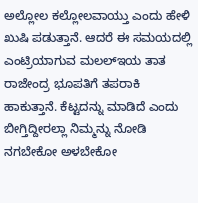ಅಲ್ಲೋಲ ಕಲ್ಲೋಲವಾಯ್ತು ಎಂದು ಹೇಳಿ ಖುಷಿ ಪಡುತ್ತಾನೆ. ಆದರೆ ಈ ಸಮಯದಲ್ಲಿ ಎಂಟ್ರಿಯಾಗುವ ಮಲಲ್ಇಯ ತಾತ ರಾಜೇಂದ್ರ ಭೂಪತಿಗೆ ತಪರಾಕಿ ಹಾಕುತ್ತಾನೆ. ಕೆಟ್ಟದನ್ನು ಮಾಡಿದೆ ಎಂದು ಬೀಗ್ತಿದ್ದೀರಲ್ಲಾ ನಿಮ್ಮನ್ನು ನೋಡಿ ನಗಬೇಕೋ ಅಳಬೇಕೋ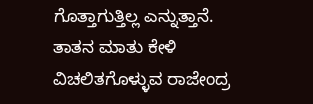ಗೊತ್ತಾಗುತ್ತಿಲ್ಲ ಎನ್ನುತ್ತಾನೆ.
ತಾತನ ಮಾತು ಕೇಳಿ ವಿಚಲಿತಗೊಳ್ಳುವ ರಾಜೇಂದ್ರ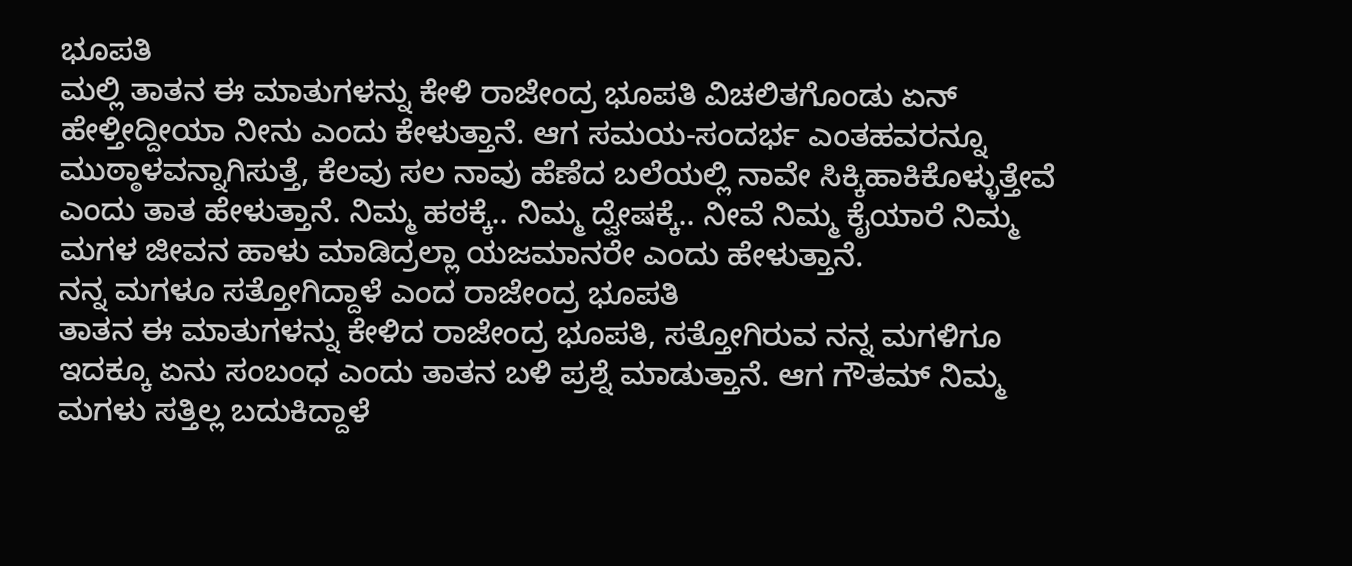ಭೂಪತಿ
ಮಲ್ಲಿ ತಾತನ ಈ ಮಾತುಗಳನ್ನು ಕೇಳಿ ರಾಜೇಂದ್ರ ಭೂಪತಿ ವಿಚಲಿತಗೊಂಡು ಏನ್ ಹೇಳ್ತೀದ್ದೀಯಾ ನೀನು ಎಂದು ಕೇಳುತ್ತಾನೆ. ಆಗ ಸಮಯ-ಸಂದರ್ಭ ಎಂತಹವರನ್ನೂ ಮುಠ್ಠಾಳವನ್ನಾಗಿಸುತ್ತೆ, ಕೆಲವು ಸಲ ನಾವು ಹೆಣೆದ ಬಲೆಯಲ್ಲಿ ನಾವೇ ಸಿಕ್ಕಿಹಾಕಿಕೊಳ್ಳುತ್ತೇವೆ ಎಂದು ತಾತ ಹೇಳುತ್ತಾನೆ. ನಿಮ್ಮ ಹಠಕ್ಕೆ.. ನಿಮ್ಮ ದ್ವೇಷಕ್ಕೆ.. ನೀವೆ ನಿಮ್ಮ ಕೈಯಾರೆ ನಿಮ್ಮ ಮಗಳ ಜೀವನ ಹಾಳು ಮಾಡಿದ್ರಲ್ಲಾ ಯಜಮಾನರೇ ಎಂದು ಹೇಳುತ್ತಾನೆ.
ನನ್ನ ಮಗಳೂ ಸತ್ತೋಗಿದ್ದಾಳೆ ಎಂದ ರಾಜೇಂದ್ರ ಭೂಪತಿ
ತಾತನ ಈ ಮಾತುಗಳನ್ನು ಕೇಳಿದ ರಾಜೇಂದ್ರ ಭೂಪತಿ, ಸತ್ತೋಗಿರುವ ನನ್ನ ಮಗಳಿಗೂ ಇದಕ್ಕೂ ಏನು ಸಂಬಂಧ ಎಂದು ತಾತನ ಬಳಿ ಪ್ರಶ್ನೆ ಮಾಡುತ್ತಾನೆ. ಆಗ ಗೌತಮ್ ನಿಮ್ಮ ಮಗಳು ಸತ್ತಿಲ್ಲ ಬದುಕಿದ್ದಾಳೆ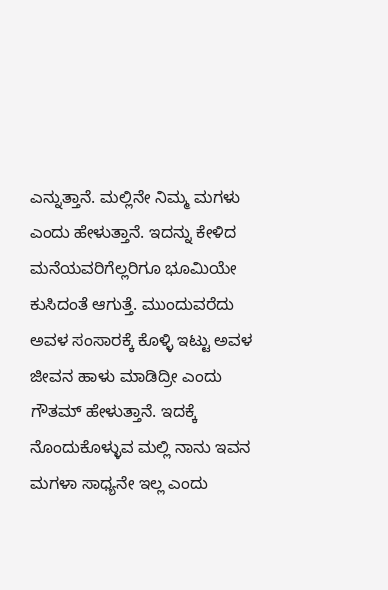ಎನ್ನುತ್ತಾನೆ. ಮಲ್ಲಿನೇ ನಿಮ್ಮ ಮಗಳು ಎಂದು ಹೇಳುತ್ತಾನೆ. ಇದನ್ನು ಕೇಳಿದ ಮನೆಯವರಿಗೆಲ್ಲರಿಗೂ ಭೂಮಿಯೇ ಕುಸಿದಂತೆ ಆಗುತ್ತೆ. ಮುಂದುವರೆದು ಅವಳ ಸಂಸಾರಕ್ಕೆ ಕೊಳ್ಳಿ ಇಟ್ಟು ಅವಳ ಜೀವನ ಹಾಳು ಮಾಡಿದ್ರೀ ಎಂದು ಗೌತಮ್ ಹೇಳುತ್ತಾನೆ. ಇದಕ್ಕೆ ನೊಂದುಕೊಳ್ಳುವ ಮಲ್ಲಿ ನಾನು ಇವನ ಮಗಳಾ ಸಾಧ್ಯನೇ ಇಲ್ಲ ಎಂದು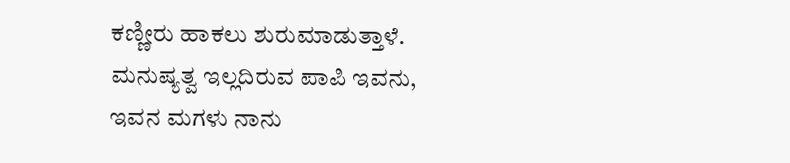ಕಣ್ಣೀರು ಹಾಕಲು ಶುರುಮಾಡುತ್ತಾಳೆ. ಮನುಷ್ಯತ್ವ ಇಲ್ಲದಿರುವ ಪಾಪಿ ಇವನು, ಇವನ ಮಗಳು ನಾನು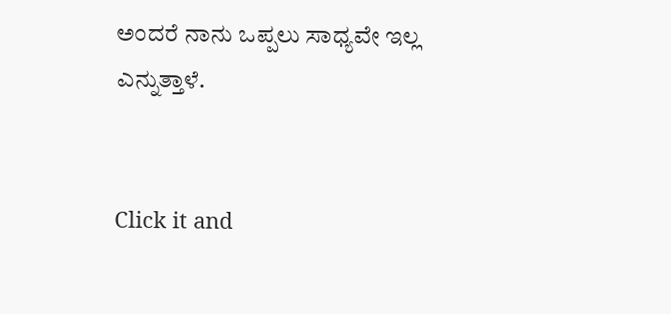ಅಂದರೆ ನಾನು ಒಪ್ಪಲು ಸಾಧ್ಯವೇ ಇಲ್ಲ ಎನ್ನುತ್ತಾಳೆ.


Click it and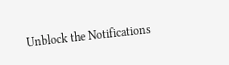Unblock the Notifications